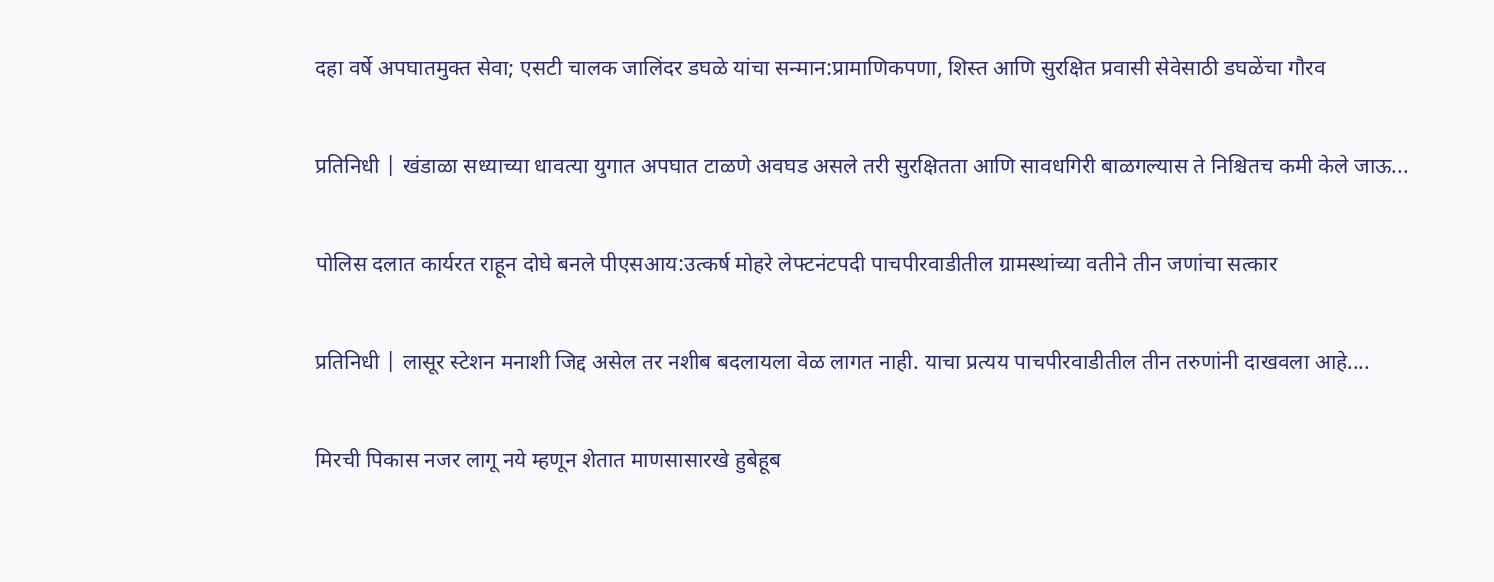दहा वर्षे अपघातमुक्त सेवा; एसटी चालक जालिंदर डघळे यांचा सन्मान:प्रामाणिकपणा, शिस्त आणि सुरक्षित प्रवासी सेवेसाठी डघळेंचा गौरव

प्रतिनिधी | खंडाळा सध्याच्या धावत्या युगात अपघात टाळणे अवघड असले तरी सुरक्षितता आणि सावधगिरी बाळगल्यास ते निश्चितच कमी केले जाऊ...

पोलिस दलात कार्यरत राहून दोघे बनले पीएसआय:उत्कर्ष मोहरे लेफ्टनंटपदी पाचपीरवाडीतील ग्रामस्थांच्या वतीने तीन जणांचा सत्कार

प्रतिनिधी | लासूर स्टेशन मनाशी जिद्द असेल तर‌ नशीब बदलायला वेळ लागत नाही. याचा प्रत्यय पाचपीरवाडीतील तीन तरुणांनी दाखवला आहे....

मिरची पिकास नजर लागू नये म्हणून शेतात माणसासारखे हुबेहूब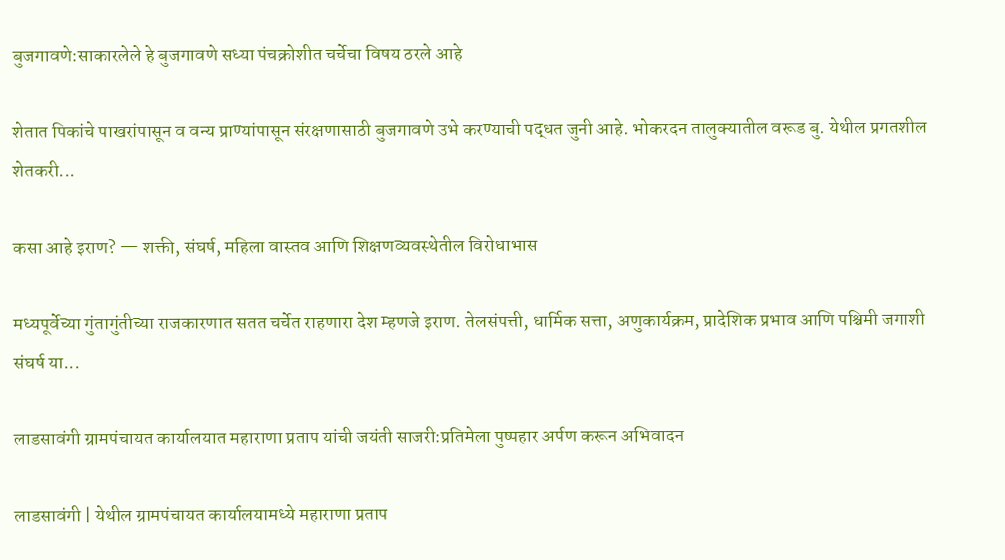बुजगावणे:साकारलेले हे बुजगावणे सध्या पंचक्रोशीत चर्चेचा विषय ठरले आहे

शेतात पिकांचे पाखरांपासून व वन्य प्राण्यांपासून संरक्षणासाठी बुजगावणे उभे करण्याची पद्धत जुनी आहे. भोकरदन तालुक्यातील वरूड बु. येथील प्रगतशील शेतकरी...

कसा आहे इराण? — शक्ती, संघर्ष, महिला वास्तव आणि शिक्षणव्यवस्थेतील विरोधाभास

मध्यपूर्वेच्या गुंतागुंतीच्या राजकारणात सतत चर्चेत राहणारा देश म्हणजे इराण. तेलसंपत्ती, धार्मिक सत्ता, अणुकार्यक्रम, प्रादेशिक प्रभाव आणि पश्चिमी जगाशी संघर्ष या...

लाडसावंगी ग्रामपंचायत कार्यालयात महाराणा प्रताप यांची जयंती साजरी:प्रतिमेला पुष्पहार अर्पण करून अभिवादन

लाडसावंगी | येथील ग्रामपंचायत कार्यालयामध्ये महाराणा प्रताप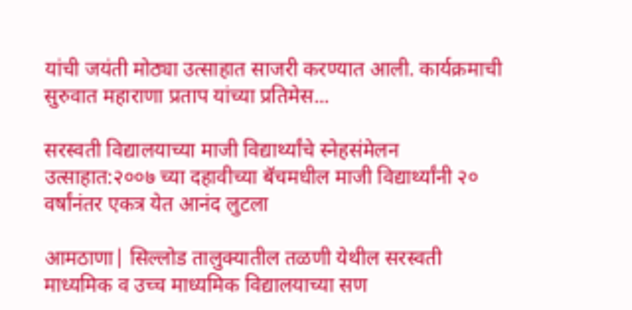यांची जयंती मोठ्या उत्साहात साजरी करण्यात आली. कार्यक्रमाची सुरुवात महाराणा प्रताप यांच्या प्रतिमेस...

सरस्वती विद्यालयाच्या माजी विद्यार्थ्यांचे स्नेहसंमेलन उत्साहात:२००७ च्या दहावीच्या बॅचमधील माजी विद्यार्थ्यांनी २० वर्षांनंतर एकत्र येत आनंद लुटला

आमठाणा| सिल्लोड तालुक्यातील तळणी येथील सरस्वती माध्यमिक व उच्च माध्यमिक विद्यालयाच्या सण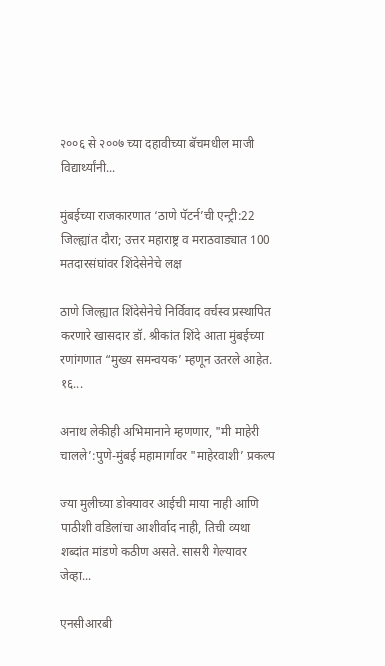२००६ से २००७ च्या दहावीच्या बॅचमधील माजी विद्यार्थ्यांनी...

मुंबईच्या राजकारणात ‘ठाणे पॅटर्न’ची एन्ट्री:22 जिल्ह्यांत दौरा; उत्तर महाराष्ट्र व मराठवाड्यात 100 मतदारसंघांवर शिंदेसेनेचे लक्ष

ठाणे जिल्ह्यात शिंदेसेनेचे निर्विवाद वर्चस्व प्रस्थापित करणारे खासदार डॉ. श्रीकांत शिंदे आता मुंबईच्या रणांगणात “मुख्य समन्वयक’ म्हणून उतरले आहेत. १६...

अनाथ लेकीही अभिमानाने म्हणणार, "मी माहेरी चालले’:पुणे-मुंबई महामार्गावर "माहेरवाशी’ प्रकल्प

ज्या मुलीच्या डोक्यावर आईची माया नाही आणि पाठीशी वडिलांचा आशीर्वाद नाही, तिची व्यथा शब्दांत मांडणे कठीण असते. सासरी गेल्यावर जेव्हा...

एनसीआरबी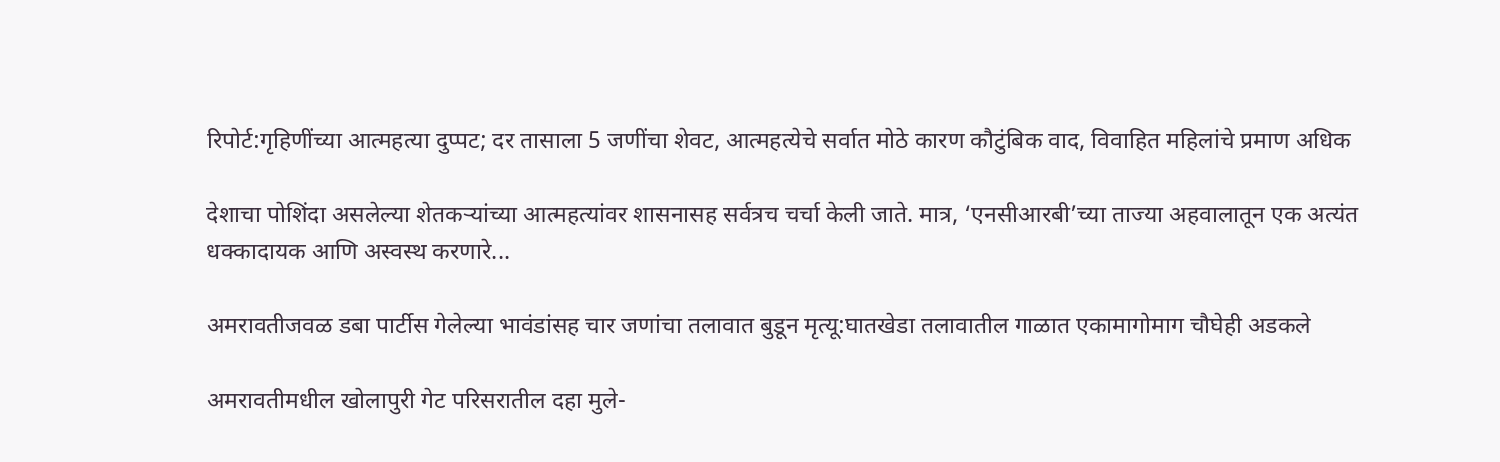रिपोर्ट:गृहिणींच्या आत्महत्या दुप्पट; दर तासाला 5 जणींचा शेवट, आत्महत्येचे सर्वात मोठे कारण कौटुंबिक वाद, विवाहित महिलांचे प्रमाण अधिक

देशाचा पोशिंदा असलेल्या शेतकऱ्यांच्या आत्महत्यांवर शासनासह सर्वत्रच चर्चा केली जाते. मात्र, ‘एनसीआरबी’च्या ताज्या अहवालातून एक अत्यंत धक्कादायक आणि अस्वस्थ करणारे...

अमरावतीजवळ डबा पार्टीस गेलेल्या भावंडांसह चार जणांचा तलावात बुडून मृत्यू:घातखेडा तलावातील गाळात एकामागोमाग चौघेही अडकले

अमरावतीमधील खोलापुरी गेट परिसरातील दहा मुले-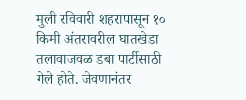मुली रविवारी शहरापासून १० किमी अंतरावरील घातखेडा तलावाजवळ डबा पार्टीसाठी गेले होते. जेवणानंतर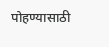पोहण्यासाठी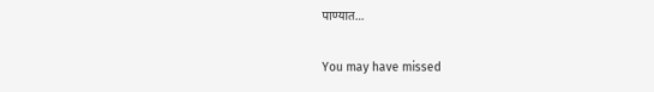पाण्यात...

You may have missed